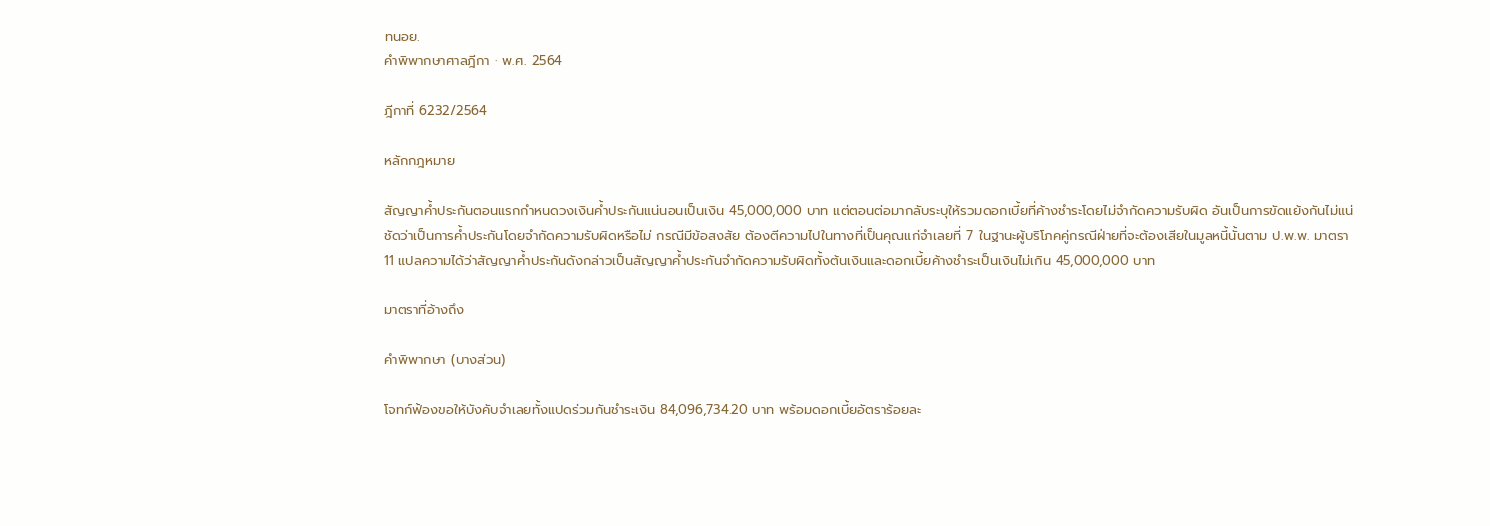ทนอย.
คำพิพากษาศาลฎีกา · พ.ศ. 2564

ฎีกาที่ 6232/2564

หลักกฎหมาย

สัญญาค้ำประกันตอนแรกกำหนดวงเงินค้ำประกันแน่นอนเป็นเงิน 45,000,000 บาท แต่ตอนต่อมากลับระบุให้รวมดอกเบี้ยที่ค้างชำระโดยไม่จำกัดความรับผิด อันเป็นการขัดแย้งกันไม่แน่ชัดว่าเป็นการค้ำประกันโดยจำกัดความรับผิดหรือไม่ กรณีมีข้อสงสัย ต้องตีความไปในทางที่เป็นคุณแก่จำเลยที่ 7 ในฐานะผู้บริโภคคู่กรณีฝ่ายที่จะต้องเสียในมูลหนี้นั้นตาม ป.พ.พ. มาตรา 11 แปลความได้ว่าสัญญาค้ำประกันดังกล่าวเป็นสัญญาค้ำประกันจำกัดความรับผิดทั้งต้นเงินและดอกเบี้ยค้างชำระเป็นเงินไม่เกิน 45,000,000 บาท

มาตราที่อ้างถึง

คำพิพากษา (บางส่วน)

โจทก์ฟ้องขอให้บังคับจำเลยทั้งแปดร่วมกันชำระเงิน 84,096,734.20 บาท พร้อมดอกเบี้ยอัตราร้อยละ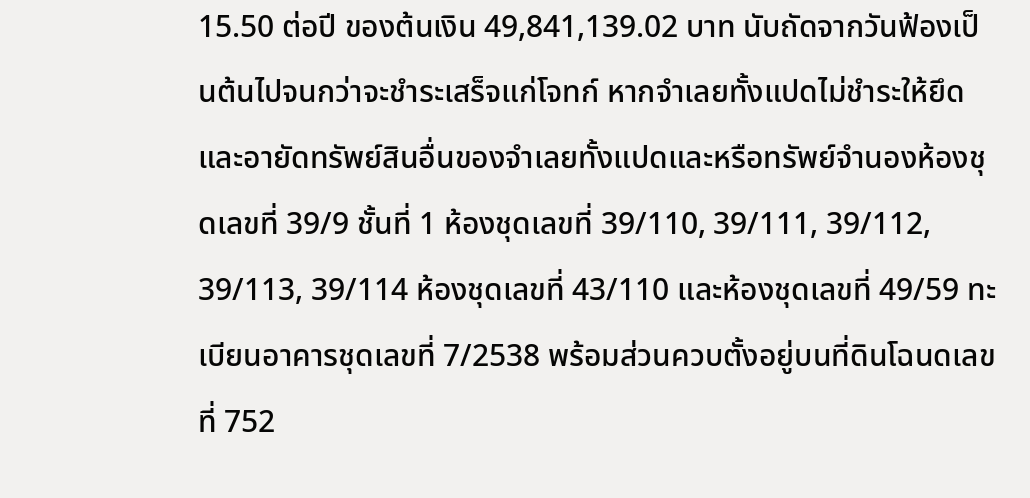15.50 ต่อปี ของต้นเงิน 49,841,139.02 บาท นับถัดจากวันฟ้องเป็นต้นไปจนกว่าจะชำระเสร็จแก่โจทก์ หากจำเลยทั้งแปดไม่ชำระให้ยึดและอายัดทรัพย์สินอื่นของจำเลยทั้งแปดและหรือทรัพย์จำนองห้องชุดเลขที่ 39/9 ชั้นที่ 1 ห้องชุดเลขที่ 39/110, 39/111, 39/112, 39/113, 39/114 ห้องชุดเลขที่ 43/110 และห้องชุดเลขที่ 49/59 ทะเบียนอาคารชุดเลขที่ 7/2538 พร้อมส่วนควบตั้งอยู่บนที่ดินโฉนดเลขที่ 752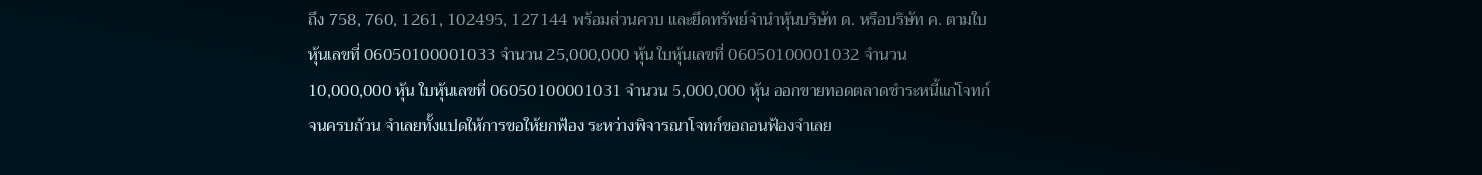ถึง 758, 760, 1261, 102495, 127144 พร้อมส่วนควบ และยึดทรัพย์จำนำหุ้นบริษัท ด. หรือบริษัท ค. ตามใบหุ้นเลขที่ 06050100001033 จำนวน 25,000,000 หุ้น ใบหุ้นเลขที่ 06050100001032 จำนวน 10,000,000 หุ้น ใบหุ้นเลขที่ 06050100001031 จำนวน 5,000,000 หุ้น ออกขายทอดตลาดชำระหนี้แก่โจทก์จนครบถ้วน จำเลยทั้งแปดให้การขอให้ยกฟ้อง ระหว่างพิจารณาโจทก์ขอถอนฟ้องจำเลย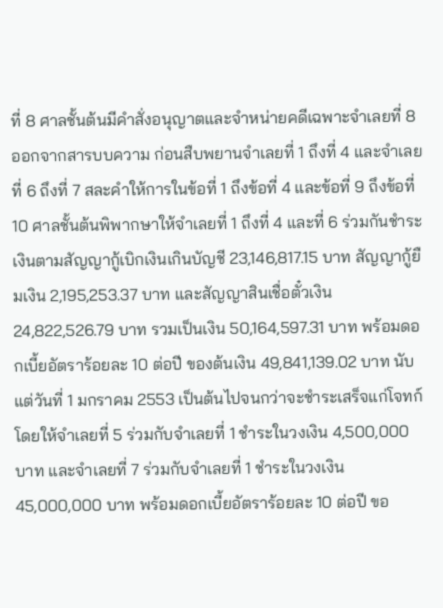ที่ 8 ศาลชั้นต้นมีคำสั่งอนุญาตและจำหน่ายคดีเฉพาะจำเลยที่ 8 ออกจากสารบบความ ก่อนสืบพยานจำเลยที่ 1 ถึงที่ 4 และจำเลยที่ 6 ถึงที่ 7 สละคำให้การในข้อที่ 1 ถึงข้อที่ 4 และข้อที่ 9 ถึงข้อที่ 10 ศาลชั้นต้นพิพากษาให้จำเลยที่ 1 ถึงที่ 4 และที่ 6 ร่วมกันชำระเงินตามสัญญากู้เบิกเงินเกินบัญชี 23,146,817.15 บาท สัญญากู้ยืมเงิน 2,195,253.37 บาท และสัญญาสินเชื่อตั๋วเงิน 24,822,526.79 บาท รวมเป็นเงิน 50,164,597.31 บาท พร้อมดอกเบี้ยอัตราร้อยละ 10 ต่อปี ของต้นเงิน 49,841,139.02 บาท นับแต่วันที่ 1 มกราคม 2553 เป็นต้นไปจนกว่าจะชำระเสร็จแก่โจทก์ โดยให้จำเลยที่ 5 ร่วมกับจำเลยที่ 1 ชำระในวงเงิน 4,500,000 บาท และจำเลยที่ 7 ร่วมกับจำเลยที่ 1 ชำระในวงเงิน 45,000,000 บาท พร้อมดอกเบี้ยอัตราร้อยละ 10 ต่อปี ขอ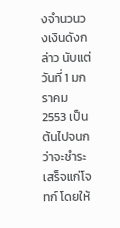งจำนวนวงเงินดังกล่าว นับแต่วันที่ 1 มกราคม 2553 เป็นต้นไปจนกว่าจะชำระเสร็จแก่โจทก์ โดยให้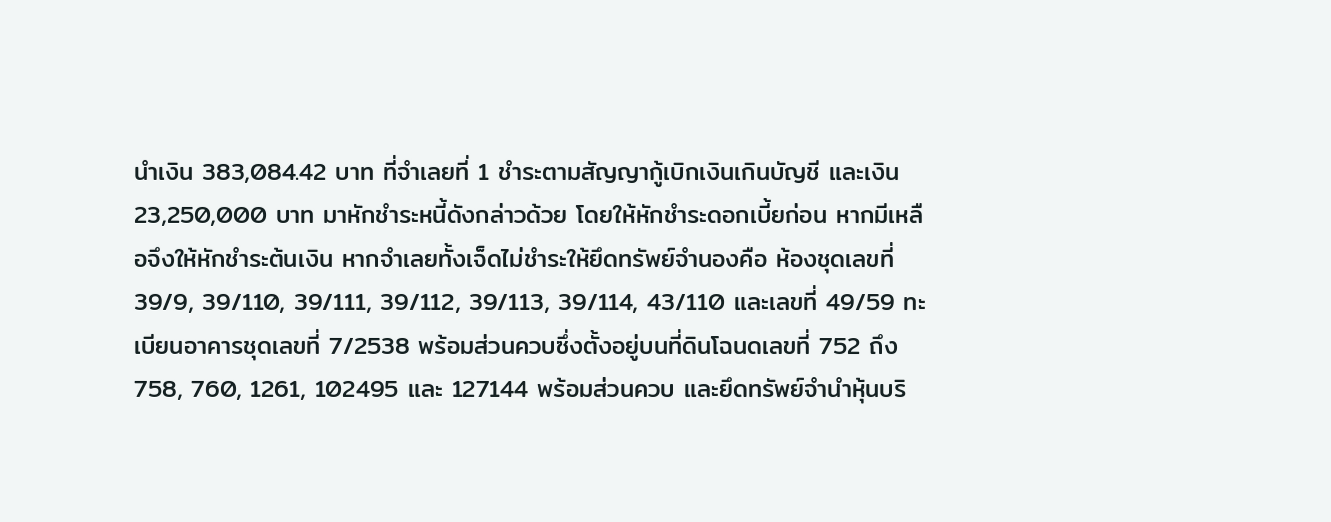นำเงิน 383,084.42 บาท ที่จำเลยที่ 1 ชำระตามสัญญากู้เบิกเงินเกินบัญชี และเงิน 23,250,000 บาท มาหักชำระหนี้ดังกล่าวด้วย โดยให้หักชำระดอกเบี้ยก่อน หากมีเหลือจึงให้หักชำระต้นเงิน หากจำเลยทั้งเจ็ดไม่ชำระให้ยึดทรัพย์จำนองคือ ห้องชุดเลขที่ 39/9, 39/110, 39/111, 39/112, 39/113, 39/114, 43/110 และเลขที่ 49/59 ทะเบียนอาคารชุดเลขที่ 7/2538 พร้อมส่วนควบซึ่งตั้งอยู่บนที่ดินโฉนดเลขที่ 752 ถึง 758, 760, 1261, 102495 และ 127144 พร้อมส่วนควบ และยึดทรัพย์จำนำหุ้นบริ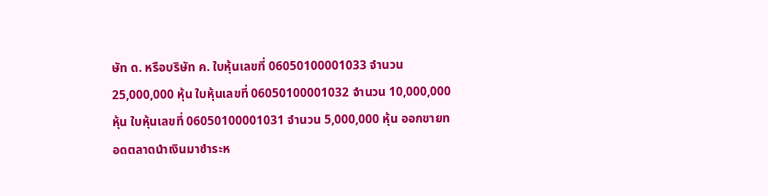ษัท ด. หรือบริษัท ค. ใบหุ้นเลขที่ 06050100001033 จำนวน 25,000,000 หุ้น ใบหุ้นเลขที่ 06050100001032 จำนวน 10,000,000 หุ้น ใบหุ้นเลขที่ 06050100001031 จำนวน 5,000,000 หุ้น ออกขายทอดตลาดนำเงินมาชำระห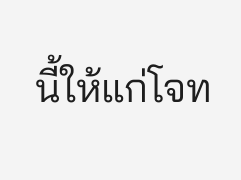นี้ให้แก่โจท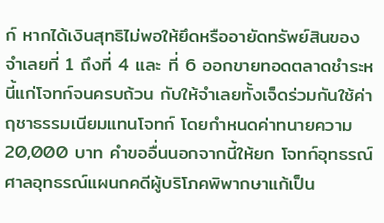ก์ หากได้เงินสุทธิไม่พอให้ยึดหรืออายัดทรัพย์สินของจำเลยที่ 1 ถึงที่ 4 และ ที่ 6 ออกขายทอดตลาดชำระหนี้แก่โจทก์จนครบถ้วน กับให้จำเลยทั้งเจ็ดร่วมกันใช้ค่าฤชาธรรมเนียมแทนโจทก์ โดยกำหนดค่าทนายความ 20,000 บาท คำขออื่นนอกจากนี้ให้ยก โจทก์อุทธรณ์ ศาลอุทธรณ์แผนกคดีผู้บริโภคพิพากษาแก้เป็น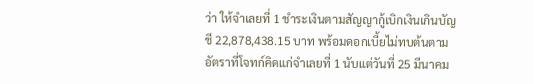ว่า ให้จำเลยที่ 1 ชำระเงินตามสัญญากู้เบิกเงินเกินบัญชี 22,878,438.15 บาท พร้อมดอกเบี้ยไม่ทบต้นตามอัตราที่โจทก์คิดแก่จำเลยที่ 1 นับแต่วันที่ 25 มีนาคม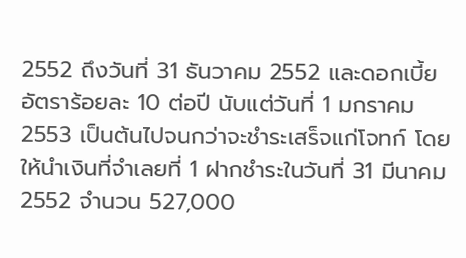2552 ถึงวันที่ 31 ธันวาคม 2552 และดอกเบี้ยอัตราร้อยละ 10 ต่อปี นับแต่วันที่ 1 มกราคม 2553 เป็นต้นไปจนกว่าจะชำระเสร็จแก่โจทก์ โดยให้นำเงินที่จำเลยที่ 1 ฝากชำระในวันที่ 31 มีนาคม 2552 จำนวน 527,000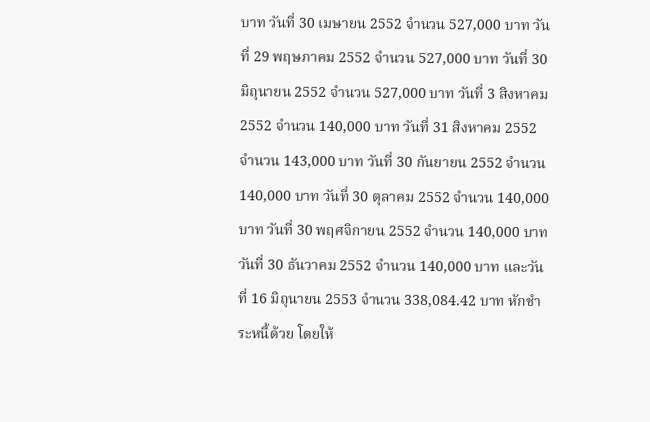บาท วันที่ 30 เมษายน 2552 จำนวน 527,000 บาท วันที่ 29 พฤษภาคม 2552 จำนวน 527,000 บาท วันที่ 30 มิถุนายน 2552 จำนวน 527,000 บาท วันที่ 3 สิงหาคม 2552 จำนวน 140,000 บาท วันที่ 31 สิงหาคม 2552 จำนวน 143,000 บาท วันที่ 30 กันยายน 2552 จำนวน 140,000 บาท วันที่ 30 ตุลาคม 2552 จำนวน 140,000 บาท วันที่ 30 พฤศจิกายน 2552 จำนวน 140,000 บาท วันที่ 30 ธันวาคม 2552 จำนวน 140,000 บาท และวันที่ 16 มิถุนายน 2553 จำนวน 338,084.42 บาท หักชำระหนี้ด้วย โดยให้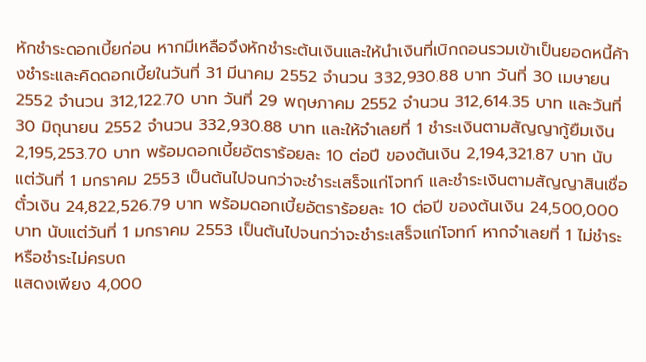หักชำระดอกเบี้ยก่อน หากมีเหลือจึงหักชำระต้นเงินและให้นำเงินที่เบิกถอนรวมเข้าเป็นยอดหนี้ค้างชำระและคิดดอกเบี้ยในวันที่ 31 มีนาคม 2552 จำนวน 332,930.88 บาท วันที่ 30 เมษายน 2552 จำนวน 312,122.70 บาท วันที่ 29 พฤษภาคม 2552 จำนวน 312,614.35 บาท และวันที่ 30 มิถุนายน 2552 จำนวน 332,930.88 บาท และให้จำเลยที่ 1 ชำระเงินตามสัญญากู้ยืมเงิน 2,195,253.70 บาท พร้อมดอกเบี้ยอัตราร้อยละ 10 ต่อปี ของต้นเงิน 2,194,321.87 บาท นับแต่วันที่ 1 มกราคม 2553 เป็นต้นไปจนกว่าจะชำระเสร็จแก่โจทก์ และชำระเงินตามสัญญาสินเชื่อตั๋วเงิน 24,822,526.79 บาท พร้อมดอกเบี้ยอัตราร้อยละ 10 ต่อปี ของต้นเงิน 24,500,000 บาท นับแต่วันที่ 1 มกราคม 2553 เป็นต้นไปจนกว่าจะชำระเสร็จแก่โจทก์ หากจำเลยที่ 1 ไม่ชำระหรือชำระไม่ครบถ
แสดงเพียง 4,000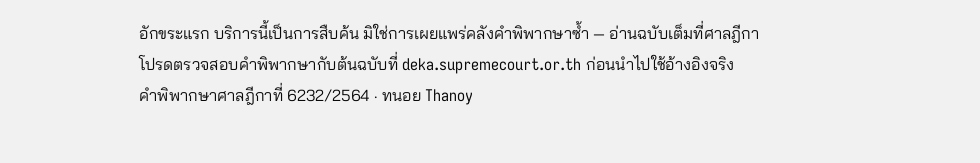อักขระแรก บริการนี้เป็นการสืบค้น มิใช่การเผยแพร่คลังคำพิพากษาซ้ำ — อ่านฉบับเต็มที่ศาลฎีกา
โปรดตรวจสอบคำพิพากษากับต้นฉบับที่ deka.supremecourt.or.th ก่อนนำไปใช้อ้างอิงจริง
คำพิพากษาศาลฎีกาที่ 6232/2564 · ทนอย Thanoy